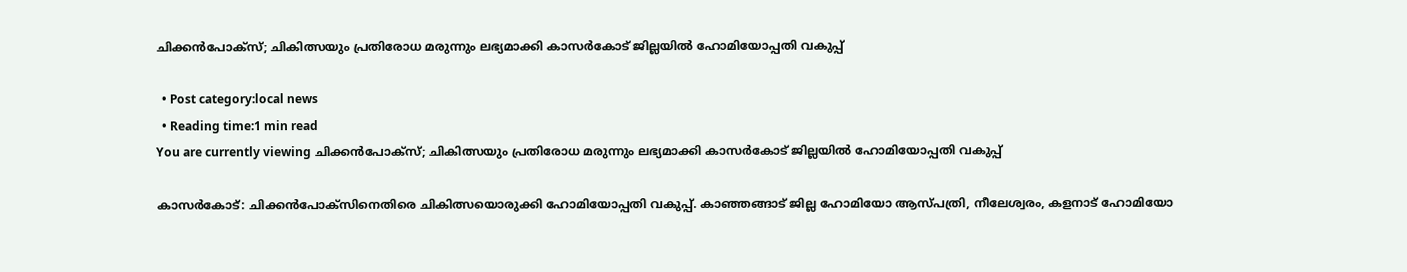ചിക്കന്‍പോക്‌സ്; ചികിത്സയും പ്രതിരോധ മരുന്നും ലഭ്യമാക്കി കാസര്‍കോട് ജില്ലയില്‍ ഹോമിയോപ്പതി വകുപ്പ്

  • Post category:local news
  • Reading time:1 min read
You are currently viewing ചിക്കന്‍പോക്‌സ്; ചികിത്സയും പ്രതിരോധ മരുന്നും ലഭ്യമാക്കി കാസര്‍കോട് ജില്ലയില്‍ ഹോമിയോപ്പതി വകുപ്പ്

കാസര്‍കോട്: ചിക്കന്‍പോക്‌സിനെതിരെ ചികിത്സയൊരുക്കി ഹോമിയോപ്പതി വകുപ്പ്. കാഞ്ഞങ്ങാട് ജില്ല ഹോമിയോ ആസ്പത്രി, നീലേശ്വരം, കളനാട് ഹോമിയോ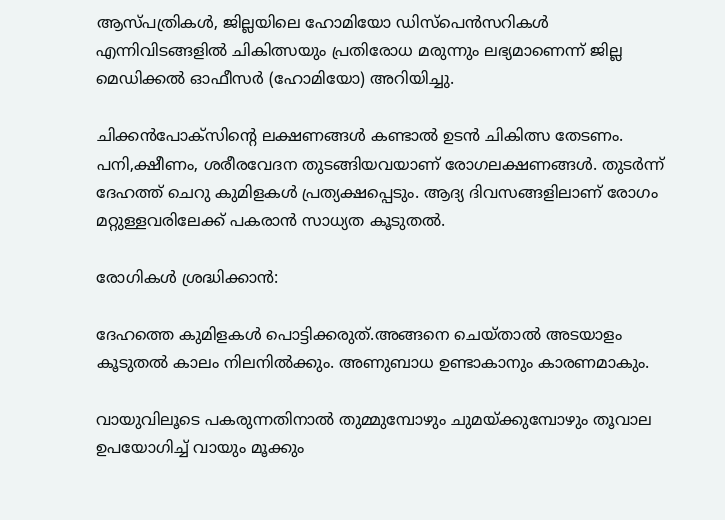ആസ്പത്രികള്‍, ജില്ലയിലെ ഹോമിയോ ഡിസ്‌പെന്‍സറികള്‍ എന്നിവിടങ്ങളില്‍ ചികിത്സയും പ്രതിരോധ മരുന്നും ലഭ്യമാണെന്ന് ജില്ല മെഡിക്കല്‍ ഓഫീസര്‍ (ഹോമിയോ) അറിയിച്ചു.

ചിക്കന്‍പോക്‌സിന്‍റെ ലക്ഷണങ്ങള്‍ കണ്ടാല്‍ ഉടന്‍ ചികിത്സ തേടണം. പനി,ക്ഷീണം, ശരീരവേദന തുടങ്ങിയവയാണ് രോഗലക്ഷണങ്ങള്‍. തുടര്‍ന്ന് ദേഹത്ത് ചെറു കുമിളകള്‍ പ്രത്യക്ഷപ്പെടും. ആദ്യ ദിവസങ്ങളിലാണ് രോഗം മറ്റുള്ളവരിലേക്ക് പകരാന്‍ സാധ്യത കൂടുതല്‍.

രോഗികള്‍ ശ്രദ്ധിക്കാന്‍:

ദേഹത്തെ കുമിളകള്‍ പൊട്ടിക്കരുത്.അങ്ങനെ ചെയ്താല്‍ അടയാളം കൂടുതല്‍ കാലം നിലനില്‍ക്കും. അണുബാധ ഉണ്ടാകാനും കാരണമാകും.

വായുവിലൂടെ പകരുന്നതിനാല്‍ തുമ്മുമ്പോഴും ചുമയ്ക്കുമ്പോഴും തൂവാല ഉപയോഗിച്ച് വായും മൂക്കും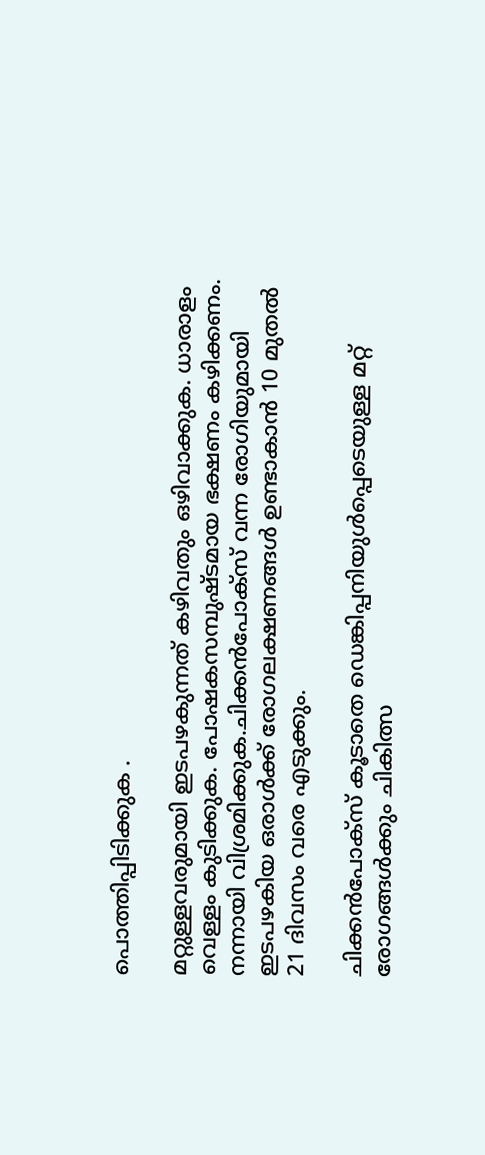പൊത്തിപ്പിടിക്കുക .

മറ്റുള്ളവരുമായി ഇടപഴകുന്നത് കഴിവതും ഒഴിവാക്കുക. ധാരാളം വെള്ളം കുടിക്കുക. പോഷകസമ്പുഷ്ടമായ ഭക്ഷണം കഴിക്കണം. നന്നായി വിശ്രമിക്കുക.ചിക്കന്‍പോക്‌സ് വന്ന രോഗിയുമായി ഇടപഴകിയ ഒരാള്‍ക്ക് രോഗലക്ഷണങ്ങള്‍ ഉണ്ടാകാന്‍ 10 മുതല്‍ 21 ദിവസം വരെ എടുക്കും.

ചിക്കന്‍പോക്‌സ് കൂടാതെ ഡെങ്കിപ്പനിയുള്‍പ്പെടെയുള്ള മറ്റ് രോഗങ്ങള്‍ക്കും ചികിത്സ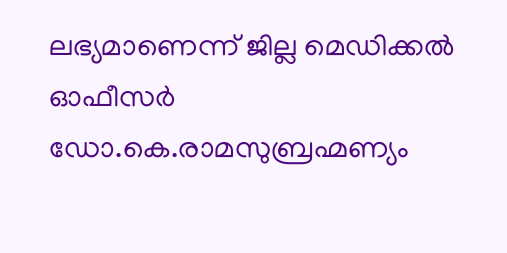ലഭ്യമാണെന്ന് ജില്ല മെഡിക്കല്‍ ഓഫീസര്‍ ഡോ.കെ.രാമസുബ്രഹ്മണ്യം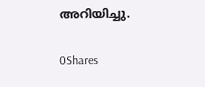അറിയിച്ചു.

0Shares